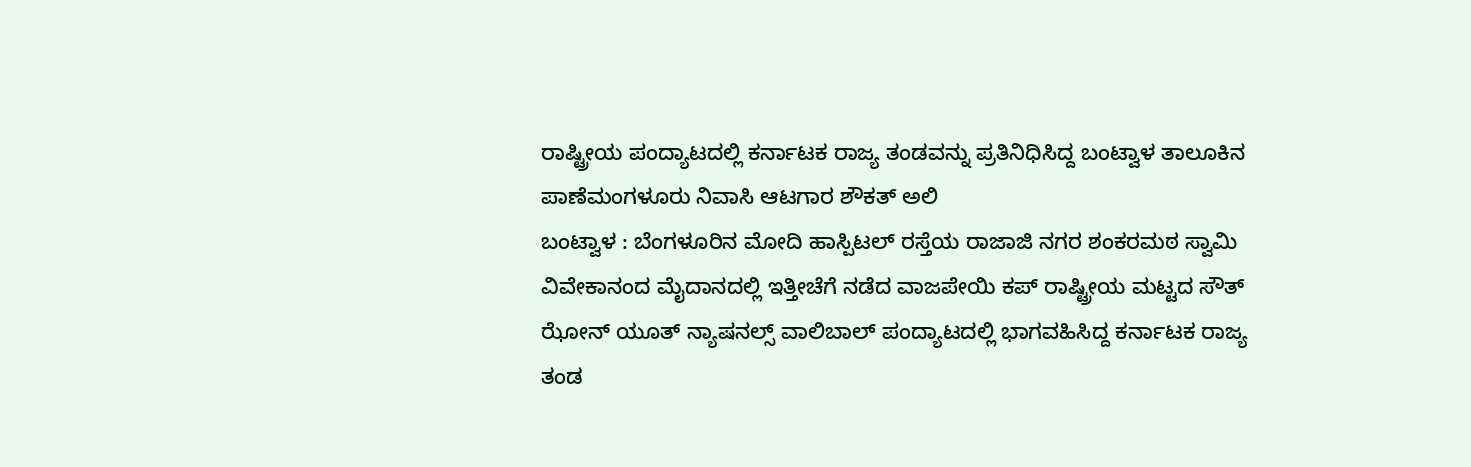ರಾಷ್ಟ್ರೀಯ ಪಂದ್ಯಾಟದಲ್ಲಿ ಕರ್ನಾಟಕ ರಾಜ್ಯ ತಂಡವನ್ನು ಪ್ರತಿನಿಧಿಸಿದ್ದ ಬಂಟ್ವಾಳ ತಾಲೂಕಿನ ಪಾಣೆಮಂಗಳೂರು ನಿವಾಸಿ ಆಟಗಾರ ಶೌಕತ್ ಅಲಿ
ಬಂಟ್ವಾಳ : ಬೆಂಗಳೂರಿನ ಮೋದಿ ಹಾಸ್ಪಿಟಲ್ ರಸ್ತೆಯ ರಾಜಾಜಿ ನಗರ ಶಂಕರಮಠ ಸ್ವಾಮಿ ವಿವೇಕಾನಂದ ಮೈದಾನದಲ್ಲಿ ಇತ್ತೀಚೆಗೆ ನಡೆದ ವಾಜಪೇಯಿ ಕಪ್ ರಾಷ್ಟ್ರೀಯ ಮಟ್ಟದ ಸೌತ್ ಝೋನ್ ಯೂತ್ ನ್ಯಾಷನಲ್ಸ್ ವಾಲಿಬಾಲ್ ಪಂದ್ಯಾಟದಲ್ಲಿ ಭಾಗವಹಿಸಿದ್ದ ಕರ್ನಾಟಕ ರಾಜ್ಯ ತಂಡ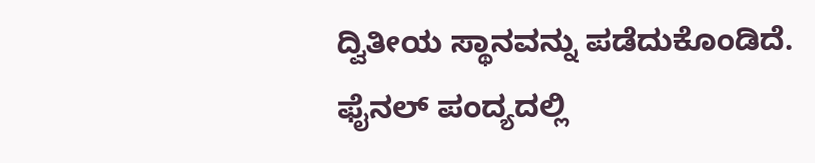ದ್ವಿತೀಯ ಸ್ಥಾನವನ್ನು ಪಡೆದುಕೊಂಡಿದೆ.
ಫೈನಲ್ ಪಂದ್ಯದಲ್ಲಿ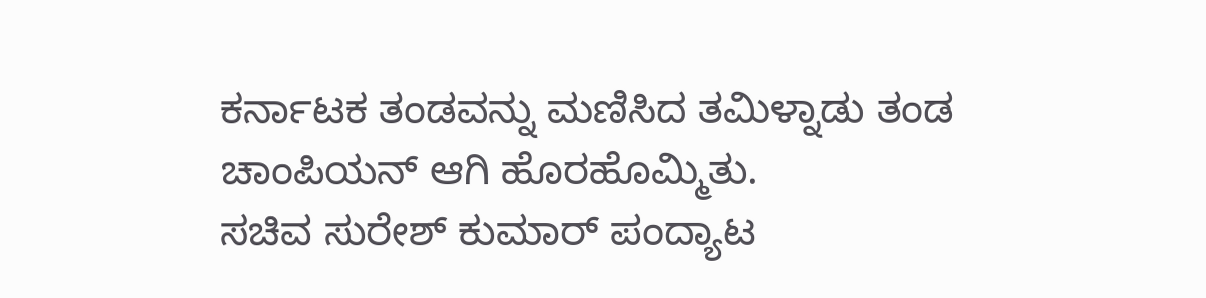ಕರ್ನಾಟಕ ತಂಡವನ್ನು ಮಣಿಸಿದ ತಮಿಳ್ನಾಡು ತಂಡ ಚಾಂಪಿಯನ್ ಆಗಿ ಹೊರಹೊಮ್ಮಿತು.
ಸಚಿವ ಸುರೇಶ್ ಕುಮಾರ್ ಪಂದ್ಯಾಟ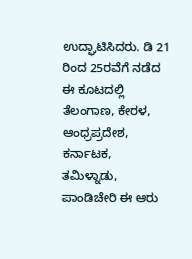ಉದ್ಘಾಟಿಸಿದರು. ಡಿ 21 ರಿಂದ 25ರವೆಗೆ ನಡೆದ ಈ ಕೂಟದಲ್ಲಿ ತೆಲಂಗಾಣ, ಕೇರಳ, ಆಂಧ್ರಪ್ರದೇಶ, ಕರ್ನಾಟಕ, ತಮಿಳ್ನಾಡು, ಪಾಂಡಿಚೇರಿ ಈ ಆರು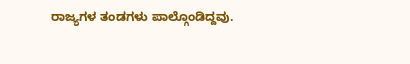ರಾಜ್ಯಗಳ ತಂಡಗಳು ಪಾಲ್ಗೊಂಡಿದ್ದವು.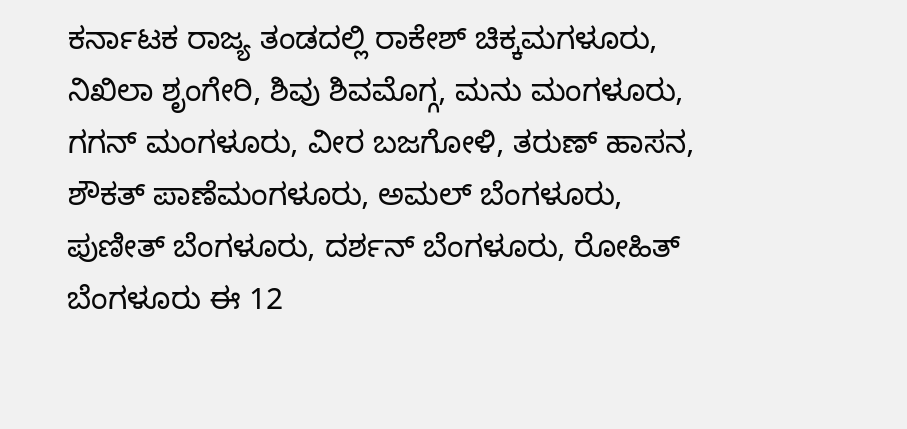ಕರ್ನಾಟಕ ರಾಜ್ಯ ತಂಡದಲ್ಲಿ ರಾಕೇಶ್ ಚಿಕ್ಕಮಗಳೂರು, ನಿಖಿಲಾ ಶೃಂಗೇರಿ, ಶಿವು ಶಿವಮೊಗ್ಗ, ಮನು ಮಂಗಳೂರು, ಗಗನ್ ಮಂಗಳೂರು, ವೀರ ಬಜಗೋಳಿ, ತರುಣ್ ಹಾಸನ, ಶೌಕತ್ ಪಾಣೆಮಂಗಳೂರು, ಅಮಲ್ ಬೆಂಗಳೂರು, ಪುಣೀತ್ ಬೆಂಗಳೂರು, ದರ್ಶನ್ ಬೆಂಗಳೂರು, ರೋಹಿತ್ ಬೆಂಗಳೂರು ಈ 12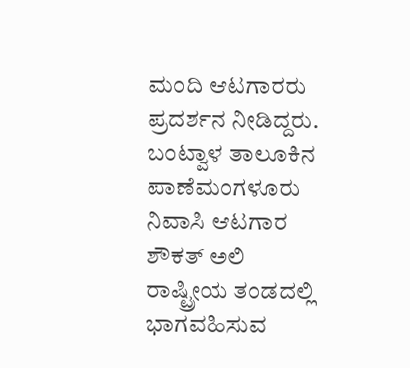ಮಂದಿ ಆಟಗಾರರು ಪ್ರದರ್ಶನ ನೀಡಿದ್ದರು. ಬಂಟ್ವಾಳ ತಾಲೂಕಿನ ಪಾಣೆಮಂಗಳೂರು ನಿವಾಸಿ ಆಟಗಾರ ಶೌಕತ್ ಅಲಿ ರಾಷ್ಟ್ರೀಯ ತಂಡದಲ್ಲಿ ಭಾಗವಹಿಸುವ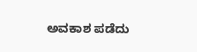ಅವಕಾಶ ಪಡೆದು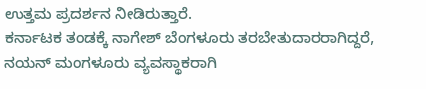ಉತ್ತಮ ಪ್ರದರ್ಶನ ನೀಡಿರುತ್ತಾರೆ.
ಕರ್ನಾಟಕ ತಂಡಕ್ಕೆ ನಾಗೇಶ್ ಬೆಂಗಳೂರು ತರಬೇತುದಾರರಾಗಿದ್ದರೆ, ನಯನ್ ಮಂಗಳೂರು ವ್ಯವಸ್ಥಾಕರಾಗಿ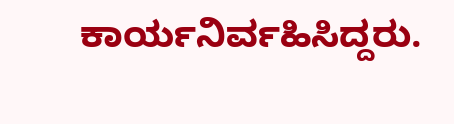ಕಾರ್ಯನಿರ್ವಹಿಸಿದ್ದರು.